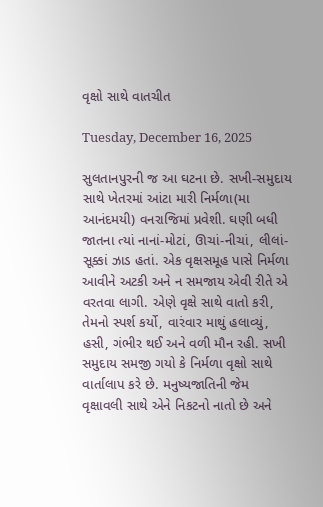વૃક્ષો સાથે વાતચીત

Tuesday, December 16, 2025

સુલતાનપુરની જ આ ઘટના છે. સખી-સમુદાય સાથે ખેતરમાં આંટા મારી નિર્મળા(મા આનંદમયી) વનરાજિમાં પ્રવેશી. ઘણી બધી જાતના ત્યાં નાનાં-મોટાં, ઊચાં-નીચાં, લીલાં-સૂક્કાં ઝાડ હતાં. એક વૃક્ષસમૂહ પાસે નિર્મળા આવીને અટકી અને ન સમજાય એવી રીતે એ વરતવા લાગી. એણે વૃક્ષે સાથે વાતો કરી, તેમનો સ્પર્શ કર્યો, વારંવાર માથું હલાવ્યું, હસી, ગંભીર થઈ અને વળી મૌન રહી. સખી સમુદાય સમજી ગયો કે નિર્મળા વૃક્ષો સાથે વાર્તાલાપ કરે છે. મનુષ્યજાતિની જેમ વૃક્ષાવલી સાથે એને નિકટનો નાતો છે અને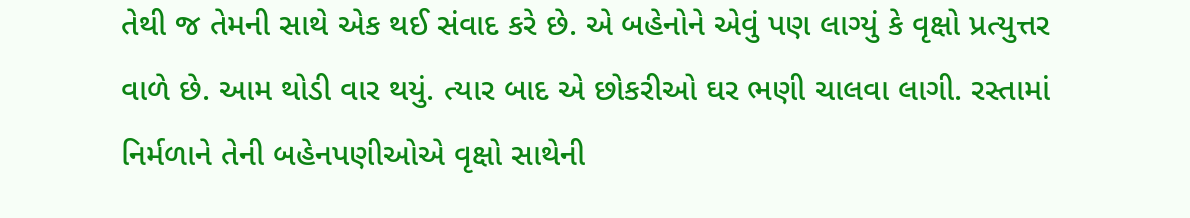તેથી જ તેમની સાથે એક થઈ સંવાદ કરે છે. એ બહેનોને એવું પણ લાગ્યું કે વૃક્ષો પ્રત્યુત્તર વાળે છે. આમ થોડી વાર થયું. ત્યાર બાદ એ છોકરીઓ ઘર ભણી ચાલવા લાગી. રસ્તામાં નિર્મળાને તેની બહેનપણીઓએ વૃક્ષો સાથેની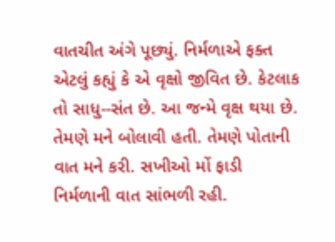વાતચીત અંગે પૂછ્યું. નિર્મળાએ ફક્ત એટલું કહ્યું કે એ વૃક્ષો જીવિત છે. કેટલાક તો સાધુ--સંત છે. આ જન્મે વૃક્ષ થયા છે. તેમણે મને બોલાવી હતી. તેમણે પોતાની વાત મને કરી. સખીઓ મોં ફાડી નિર્મળાની વાત સાંભળી રહી.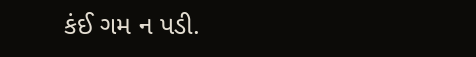કંઈ ગમ ન પડી.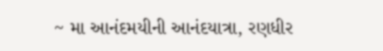~ મા આનંદમયીની આનંદયાત્રા, રણધીર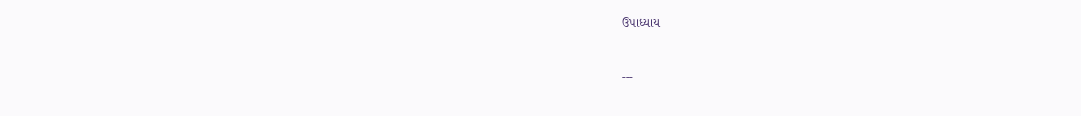ઉપાધ્યાય


---